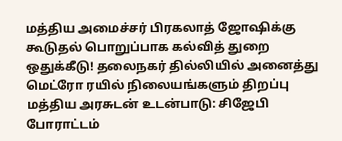மத்திய அமைச்சர் பிரகலாத் ஜோஷிக்கு கூடுதல் பொறுப்பாக கல்வித் துறை ஒதுக்கீடு! தலைநகர் தில்லியில் அனைத்து மெட்ரோ ரயில் நிலையங்களும் திறப்பு மத்திய அரசுடன் உடன்பாடு: சிஜேபி போராட்டம்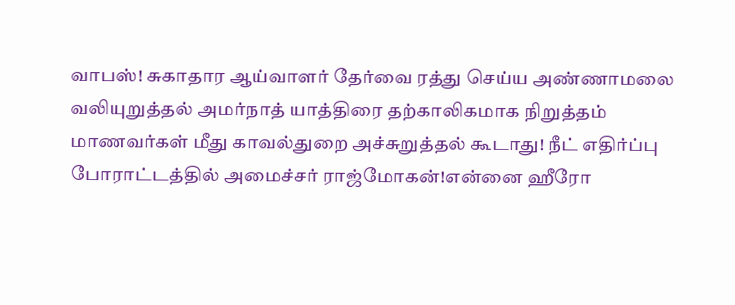வாபஸ்! சுகாதார ஆய்வாளர் தேர்வை ரத்து செய்ய அண்ணாமலை வலியுறுத்தல் அமர்நாத் யாத்திரை தற்காலிகமாக நிறுத்தம் மாணவர்கள் மீது காவல்துறை அச்சுறுத்தல் கூடாது! நீட் எதிர்ப்பு போராட்டத்தில் அமைச்சர் ராஜ்மோகன்!என்னை ஹீரோ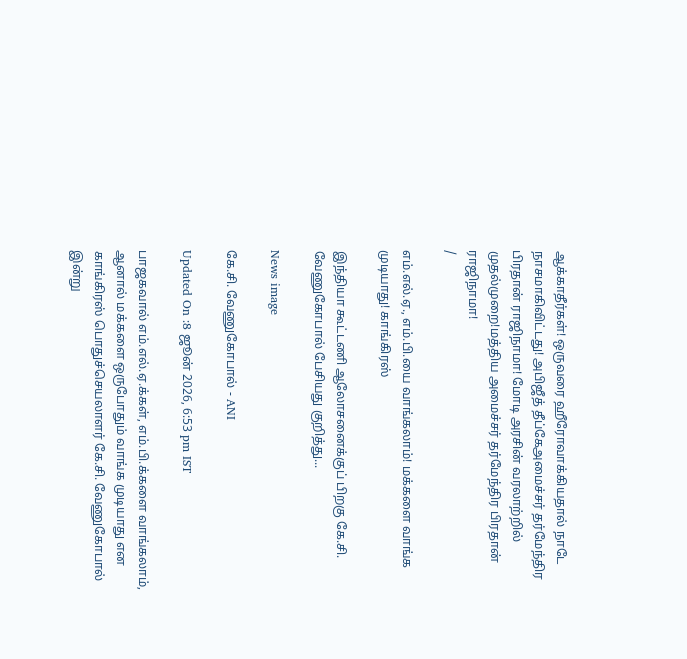ஆக்காதீர்கள்! ஒருவரை ஹீரோவாக்கியதால் நாடே நாசமாகிவிட்டது! அபிஜீத் தீப்கேஅமைச்சர் தர்மேந்திர பிரதான் ராஜிநாமா! மோடி அரசின் வரலாற்றில் முதல்முறை!மத்திய அமைச்சர் தர்மேந்திர பிரதான் ராஜிநாமா!
/

எம்.எல்.ஏ., எம்.பி.யை வாங்கலாம்! மக்களை வாங்க முடியாது! காங்கிரஸ்

இந்தியா கூட்டணி ஆலோசனைக்குப் பிறகு கே.சி. வேணுகோபால் பேசியது குறித்து...

News image

கே.சி. வேணுகோபால் - ANI

Updated On :8 ஜூன் 2026, 6:53 pm IST

பாஜகவால் எம்.எல்.ஏ.க்கள், எம்.பி.க்களை வாங்கலாம், ஆனால் மக்களை ஒருபோதும் வாங்க முடியாது என காங்கிரஸ் பொதுச்செயலாளர் கே.சி. வேணுகோபால் இன்று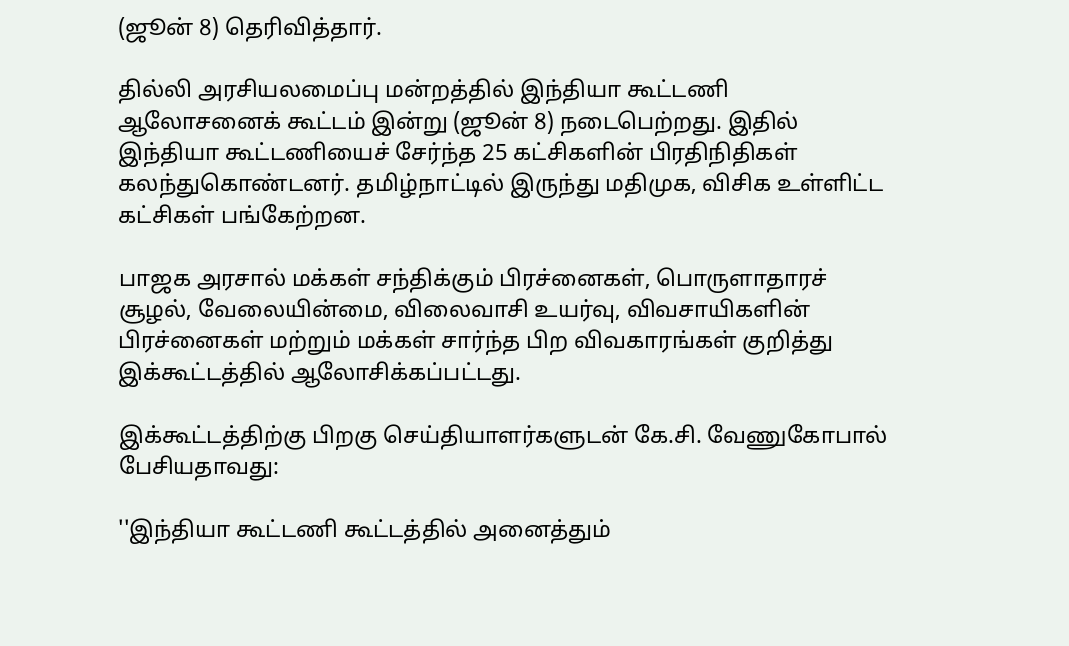(ஜூன் 8) தெரிவித்தார்.

தில்லி அரசியலமைப்பு மன்றத்தில் இந்தியா கூட்டணி ஆலோசனைக் கூட்டம் இன்று (ஜூன் 8) நடைபெற்றது. இதில் இந்தியா கூட்டணியைச் சேர்ந்த 25 கட்சிகளின் பிரதிநிதிகள் கலந்துகொண்டனர். தமிழ்நாட்டில் இருந்து மதிமுக, விசிக உள்ளிட்ட கட்சிகள் பங்கேற்றன.

பாஜக அரசால் மக்கள் சந்திக்கும் பிரச்னைகள், பொருளாதாரச் சூழல், வேலையின்மை, விலைவாசி உயர்வு, விவசாயிகளின் பிரச்னைகள் மற்றும் மக்கள் சார்ந்த பிற விவகாரங்கள் குறித்து இக்கூட்டத்தில் ஆலோசிக்கப்பட்டது.

இக்கூட்டத்திற்கு பிறகு செய்தியாளர்களுடன் கே.சி. வேணுகோபால் பேசியதாவது:

''இந்தியா கூட்டணி கூட்டத்தில் அனைத்தும்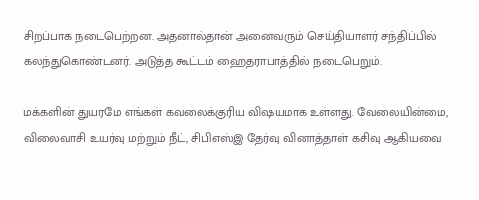சிறப்பாக நடைபெற்றன. அதனால்தான் அனைவரும் செய்தியாளர் சந்திப்பில் கலந்துகொண்டனர். அடுத்த கூட்டம் ஹைதராபாத்தில் நடைபெறும்.

மக்களின் துயரமே எங்கள் கவலைக்குரிய விஷயமாக உள்ளது. வேலையின்மை, விலைவாசி உயர்வு மற்றும் நீட், சிபிஎஸ்இ தேர்வு வினாத்தாள் கசிவு ஆகியவை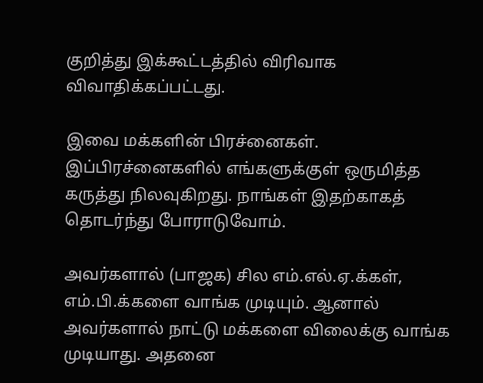குறித்து இக்கூட்டத்தில் விரிவாக விவாதிக்கப்பட்டது.

இவை மக்களின் பிரச்னைகள். இப்பிரச்னைகளில் எங்களுக்குள் ஒருமித்த கருத்து நிலவுகிறது. நாங்கள் இதற்காகத் தொடர்ந்து போராடுவோம்.

அவர்களால் (பாஜக) சில எம்.எல்.ஏ.க்கள், எம்.பி.க்களை வாங்க முடியும். ஆனால் அவர்களால் நாட்டு மக்களை விலைக்கு வாங்க முடியாது. அதனை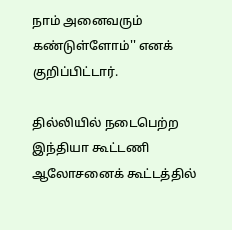நாம் அனைவரும் கண்டுள்ளோம்'' எனக் குறிப்பிட்டார்.

தில்லியில் நடைபெற்ற இந்தியா கூட்டணி ஆலோசனைக் கூட்டத்தில்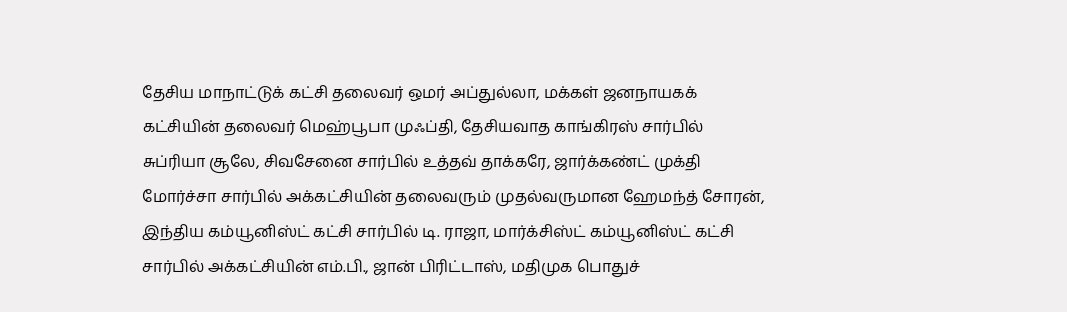தேசிய மாநாட்டுக் கட்சி தலைவர் ஒமர் அப்துல்லா, மக்கள் ஜனநாயகக் கட்சியின் தலைவர் மெஹ்பூபா முஃப்தி, தேசியவாத காங்கிரஸ் சார்பில் சுப்ரியா சூலே, சிவசேனை சார்பில் உத்தவ் தாக்கரே, ஜார்க்கண்ட் முக்தி மோர்ச்சா சார்பில் அக்கட்சியின் தலைவரும் முதல்வருமான ஹேமந்த் சோரன், இந்திய கம்யூனிஸ்ட் கட்சி சார்பில் டி. ராஜா, மார்க்சிஸ்ட் கம்யூனிஸ்ட் கட்சி சார்பில் அக்கட்சியின் எம்.பி., ஜான் பிரிட்டாஸ், மதிமுக பொதுச்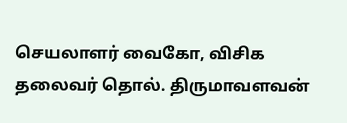செயலாளர் வைகோ, விசிக தலைவர் தொல். திருமாவளவன்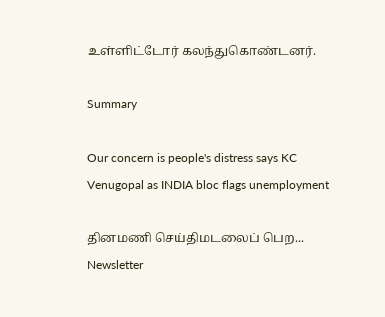உள்ளிட்டோர் கலந்துகொண்டனர்.

Summary

Our concern is people's distress says KC Venugopal as INDIA bloc flags unemployment

தினமணி செய்திமடலைப் பெற... Newsletter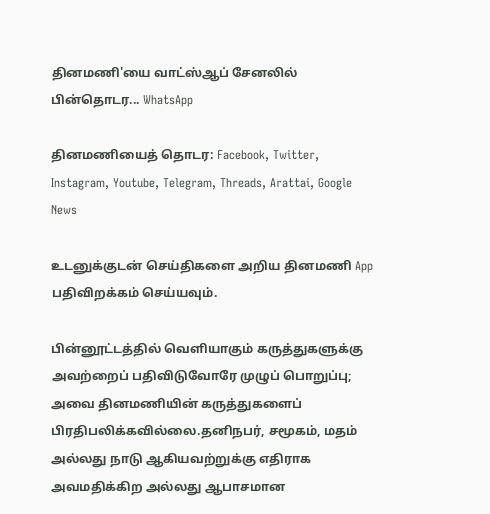தினமணி'யை வாட்ஸ்ஆப் சேனலில் பின்தொடர... WhatsApp

தினமணியைத் தொடர: Facebook, Twitter, Instagram, Youtube, Telegram, Threads, Arattai, Google News

உடனுக்குடன் செய்திகளை அறிய தினமணி App பதிவிறக்கம் செய்யவும்.

பின்னூட்டத்தில் வெளியாகும் கருத்துகளுக்கு அவற்றைப் பதிவிடுவோரே முழுப் பொறுப்பு; அவை தினமணியின் கருத்துகளைப் பிரதிபலிக்கவில்லை.தனிநபர், சமூகம், மதம் அல்லது நாடு ஆகியவற்றுக்கு எதிராக அவமதிக்கிற அல்லது ஆபாசமான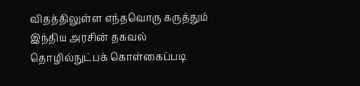விதத்திலுள்ள எந்தவொரு கருத்தும் இந்திய அரசின் தகவல் தொழில்நுட்பக் கொள்கைப்படி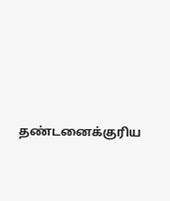தண்டனைக்குரிய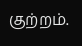குற்றம்.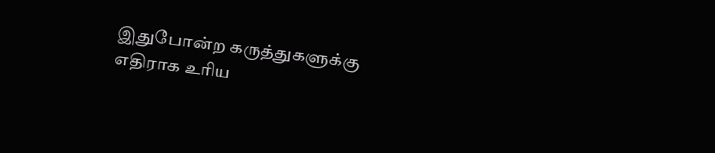இதுபோன்ற கருத்துகளுக்கு எதிராக உரிய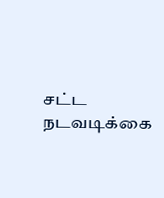சட்ட நடவடிக்கை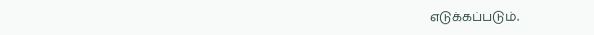எடுக்கப்படும்.